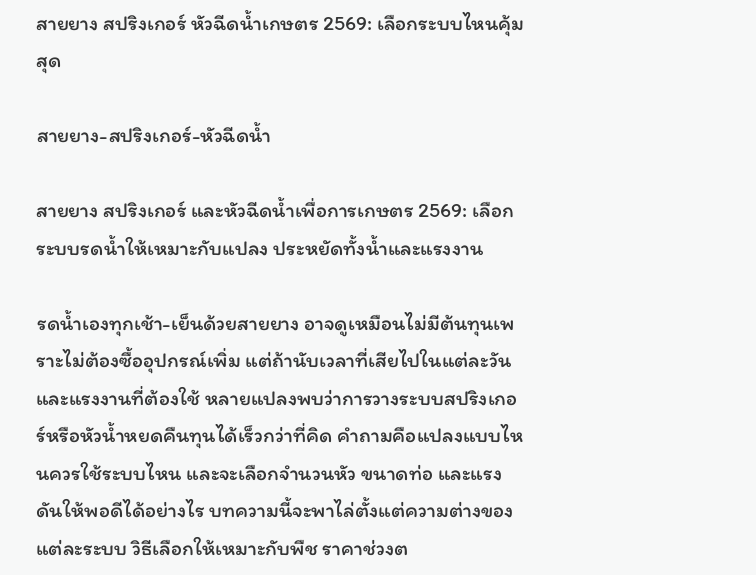สายยาง สปริงเกอร์ หัวฉีดน้ำเกษตร 2569: เลือกระบบไหนคุ้มสุด

สายยาง-สปริงเกอร์-หัวฉีดน้ำ

สายยาง สปริงเกอร์ และหัวฉีดน้ำเพื่อการเกษตร 2569: เลือกระบบรดน้ำให้เหมาะกับแปลง ประหยัดทั้งน้ำและแรงงาน

รดน้ำเองทุกเช้า-เย็นด้วยสายยาง อาจดูเหมือนไม่มีต้นทุนเพราะไม่ต้องซื้ออุปกรณ์เพิ่ม แต่ถ้านับเวลาที่เสียไปในแต่ละวันและแรงงานที่ต้องใช้ หลายแปลงพบว่าการวางระบบสปริงเกอร์หรือหัวน้ำหยดคืนทุนได้เร็วกว่าที่คิด คำถามคือแปลงแบบไหนควรใช้ระบบไหน และจะเลือกจำนวนหัว ขนาดท่อ และแรงดันให้พอดีได้อย่างไร บทความนี้จะพาไล่ตั้งแต่ความต่างของแต่ละระบบ วิธีเลือกให้เหมาะกับพืช ราคาช่วงต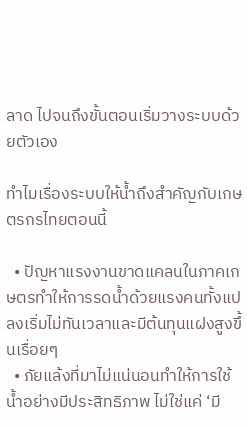ลาด ไปจนถึงขั้นตอนเริ่มวางระบบด้วยตัวเอง

ทำไมเรื่องระบบให้น้ำถึงสำคัญกับเกษตรกรไทยตอนนี้

  • ปัญหาแรงงานขาดแคลนในภาคเกษตรทำให้การรดน้ำด้วยแรงคนทั้งแปลงเริ่มไม่ทันเวลาและมีต้นทุนแฝงสูงขึ้นเรื่อยๆ
  • ภัยแล้งที่มาไม่แน่นอนทำให้การใช้น้ำอย่างมีประสิทธิภาพ ไม่ใช่แค่ ‘มี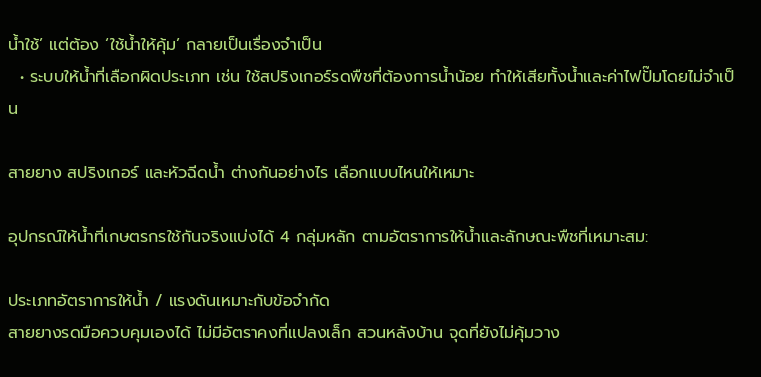น้ำใช้’ แต่ต้อง ‘ใช้น้ำให้คุ้ม’ กลายเป็นเรื่องจำเป็น
  • ระบบให้น้ำที่เลือกผิดประเภท เช่น ใช้สปริงเกอร์รดพืชที่ต้องการน้ำน้อย ทำให้เสียทั้งน้ำและค่าไฟปั๊มโดยไม่จำเป็น

สายยาง สปริงเกอร์ และหัวฉีดน้ำ ต่างกันอย่างไร เลือกแบบไหนให้เหมาะ

อุปกรณ์ให้น้ำที่เกษตรกรใช้กันจริงแบ่งได้ 4 กลุ่มหลัก ตามอัตราการให้น้ำและลักษณะพืชที่เหมาะสม:

ประเภทอัตราการให้น้ำ / แรงดันเหมาะกับข้อจำกัด
สายยางรดมือควบคุมเองได้ ไม่มีอัตราคงที่แปลงเล็ก สวนหลังบ้าน จุดที่ยังไม่คุ้มวาง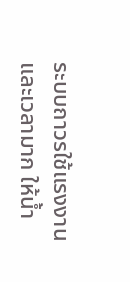ระบบถาวรใช้แรงงานและเวลามาก ให้น้ำ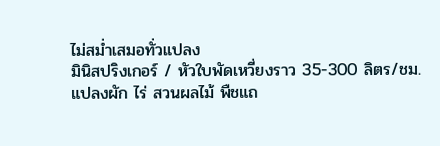ไม่สม่ำเสมอทั่วแปลง
มินิสปริงเกอร์ / หัวใบพัดเหวี่ยงราว 35-300 ลิตร/ชม.แปลงผัก ไร่ สวนผลไม้ พืชแถ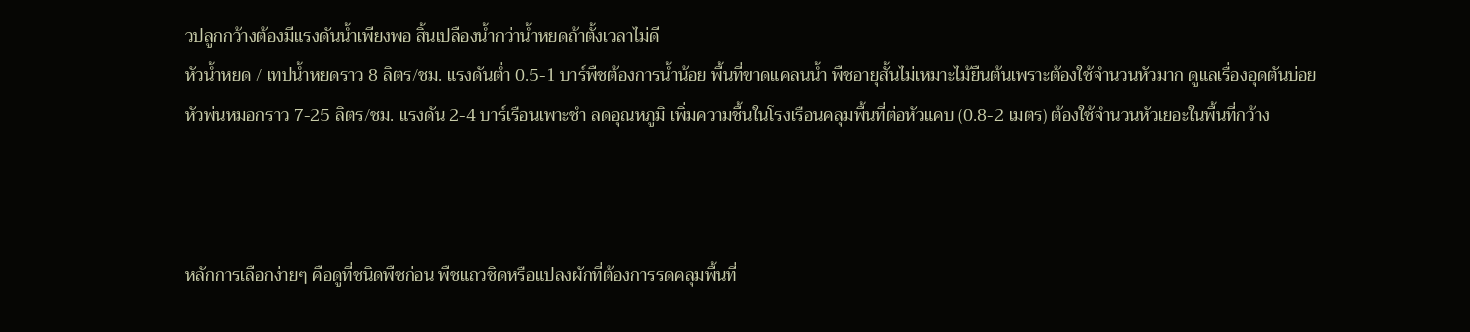วปลูกกว้างต้องมีแรงดันน้ำเพียงพอ สิ้นเปลืองน้ำกว่าน้ำหยดถ้าตั้งเวลาไม่ดี
หัวน้ำหยด / เทปน้ำหยดราว 8 ลิตร/ชม. แรงดันต่ำ 0.5-1 บาร์พืชต้องการน้ำน้อย พื้นที่ขาดแคลนน้ำ พืชอายุสั้นไม่เหมาะไม้ยืนต้นเพราะต้องใช้จำนวนหัวมาก ดูแลเรื่องอุดตันบ่อย
หัวพ่นหมอกราว 7-25 ลิตร/ชม. แรงดัน 2-4 บาร์เรือนเพาะชำ ลดอุณหภูมิ เพิ่มความชื้นในโรงเรือนคลุมพื้นที่ต่อหัวแคบ (0.8-2 เมตร) ต้องใช้จำนวนหัวเยอะในพื้นที่กว้าง



หลักการเลือกง่ายๆ คือดูที่ชนิดพืชก่อน พืชแถวชิดหรือแปลงผักที่ต้องการรดคลุมพื้นที่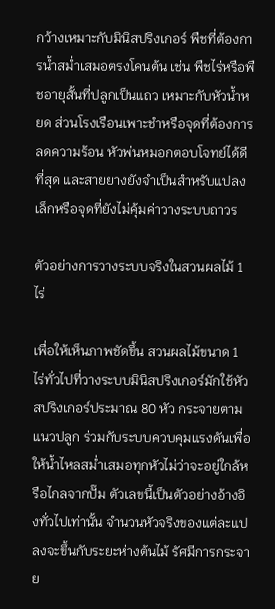กว้างเหมาะกับมินิสปริงเกอร์ พืชที่ต้องการน้ำสม่ำเสมอตรงโคนต้น เช่น พืชไร่หรือพืชอายุสั้นที่ปลูกเป็นแถว เหมาะกับหัวน้ำหยด ส่วนโรงเรือนเพาะชำหรือจุดที่ต้องการลดความร้อน หัวพ่นหมอกตอบโจทย์ได้ดีที่สุด และสายยางยังจำเป็นสำหรับแปลงเล็กหรือจุดที่ยังไม่คุ้มค่าวางระบบถาวร

ตัวอย่างการวางระบบจริงในสวนผลไม้ 1 ไร่

เพื่อให้เห็นภาพชัดขึ้น สวนผลไม้ขนาด 1 ไร่ทั่วไปที่วางระบบมินิสปริงเกอร์มักใช้หัวสปริงเกอร์ประมาณ 80 หัว กระจายตามแนวปลูก ร่วมกับระบบควบคุมแรงดันเพื่อให้น้ำไหลสม่ำเสมอทุกหัวไม่ว่าจะอยู่ใกล้หรือไกลจากปั๊ม ตัวเลขนี้เป็นตัวอย่างอ้างอิงทั่วไปเท่านั้น จำนวนหัวจริงของแต่ละแปลงจะขึ้นกับระยะห่างต้นไม้ รัศมีการกระจาย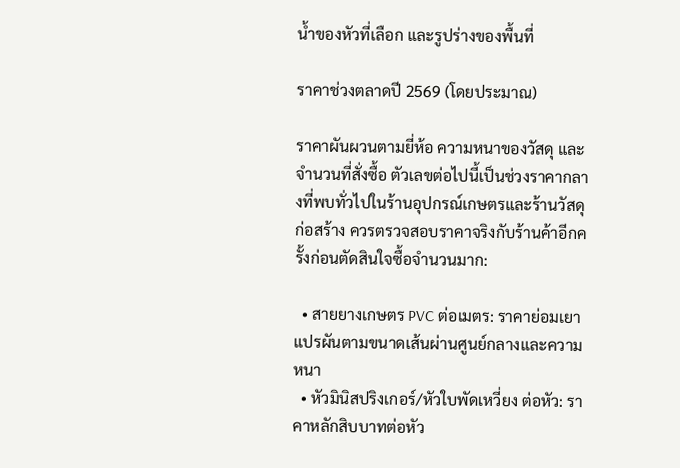น้ำของหัวที่เลือก และรูปร่างของพื้นที่

ราคาช่วงตลาดปี 2569 (โดยประมาณ)

ราคาผันผวนตามยี่ห้อ ความหนาของวัสดุ และจำนวนที่สั่งซื้อ ตัวเลขต่อไปนี้เป็นช่วงราคากลางที่พบทั่วไปในร้านอุปกรณ์เกษตรและร้านวัสดุก่อสร้าง ควรตรวจสอบราคาจริงกับร้านค้าอีกครั้งก่อนตัดสินใจซื้อจำนวนมาก:

  • สายยางเกษตร PVC ต่อเมตร: ราคาย่อมเยา แปรผันตามขนาดเส้นผ่านศูนย์กลางและความหนา
  • หัวมินิสปริงเกอร์/หัวใบพัดเหวี่ยง ต่อหัว: ราคาหลักสิบบาทต่อหัว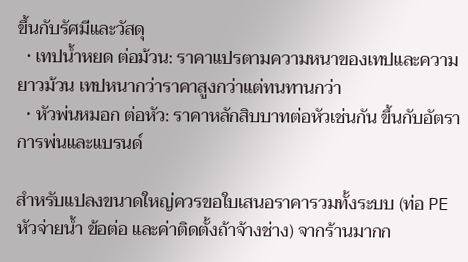ขึ้นกับรัศมีและวัสดุ
  • เทปน้ำหยด ต่อม้วน: ราคาแปรตามความหนาของเทปและความยาวม้วน เทปหนากว่าราคาสูงกว่าแต่ทนทานกว่า
  • หัวพ่นหมอก ต่อหัว: ราคาหลักสิบบาทต่อหัวเช่นกัน ขึ้นกับอัตราการพ่นและแบรนด์

สำหรับแปลงขนาดใหญ่ควรขอใบเสนอราคารวมทั้งระบบ (ท่อ PE หัวจ่ายน้ำ ข้อต่อ และค่าติดตั้งถ้าจ้างช่าง) จากร้านมากก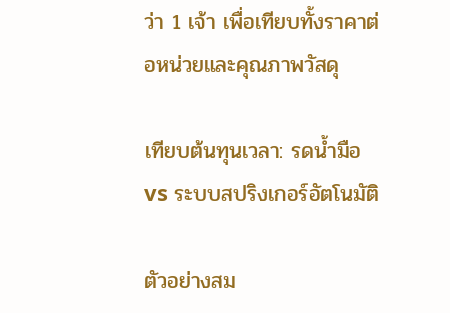ว่า 1 เจ้า เพื่อเทียบทั้งราคาต่อหน่วยและคุณภาพวัสดุ

เทียบต้นทุนเวลา: รดน้ำมือ vs ระบบสปริงเกอร์อัตโนมัติ

ตัวอย่างสม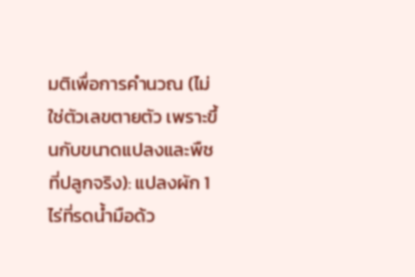มติเพื่อการคำนวณ (ไม่ใช่ตัวเลขตายตัว เพราะขึ้นกับขนาดแปลงและพืชที่ปลูกจริง): แปลงผัก 1 ไร่ที่รดน้ำมือด้ว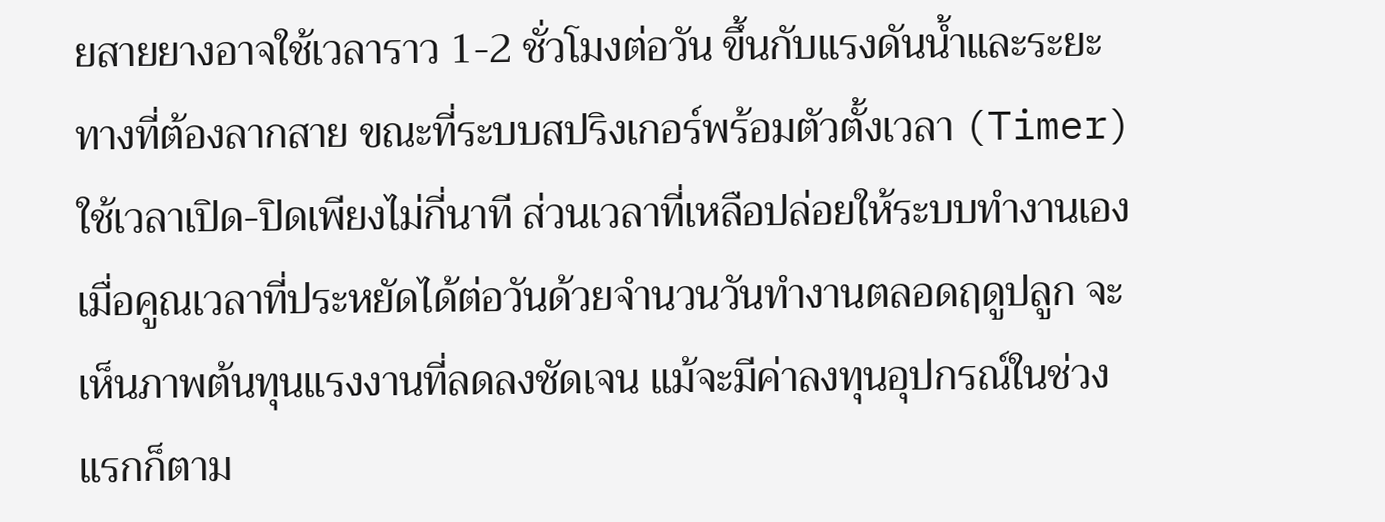ยสายยางอาจใช้เวลาราว 1-2 ชั่วโมงต่อวัน ขึ้นกับแรงดันน้ำและระยะทางที่ต้องลากสาย ขณะที่ระบบสปริงเกอร์พร้อมตัวตั้งเวลา (Timer) ใช้เวลาเปิด-ปิดเพียงไม่กี่นาที ส่วนเวลาที่เหลือปล่อยให้ระบบทำงานเอง เมื่อคูณเวลาที่ประหยัดได้ต่อวันด้วยจำนวนวันทำงานตลอดฤดูปลูก จะเห็นภาพต้นทุนแรงงานที่ลดลงชัดเจน แม้จะมีค่าลงทุนอุปกรณ์ในช่วงแรกก็ตาม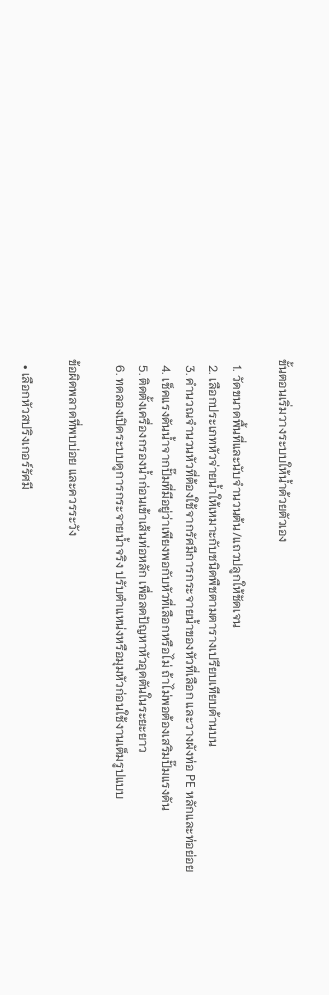ขั้นตอนเริ่มวางระบบให้น้ำด้วยตัวเอง

  1. วัดขนาดพื้นที่และนับจำนวนต้น/แถวปลูกให้ชัดเจน
  2. เลือกประเภทหัวจ่ายน้ำให้เหมาะกับชนิดพืชตามตารางเปรียบเทียบด้านบน
  3. คำนวณจำนวนหัวที่ต้องใช้จากรัศมีการกระจายน้ำของหัวที่เลือก และวางผังท่อ PE หลักและท่อย่อย
  4. เช็คแรงดันน้ำจากปั๊มที่มีอยู่ว่าเพียงพอกับหัวที่เลือกหรือไม่ ถ้าไม่พอต้องเสริมปั๊มแรงดัน
  5. ติดตั้งเครื่องกรองน้ำก่อนเข้าเส้นท่อหลัก เพื่อลดปัญหาหัวอุดตันในระยะยาว
  6. ทดลองเปิดระบบดูการกระจายน้ำจริง ปรับตำแหน่งหรือมุมหัวก่อนใช้งานเต็มรูปแบบ

ข้อผิดพลาดที่พบบ่อย และควรระวัง

  • เลือกหัวสปริงเกอร์รัศมี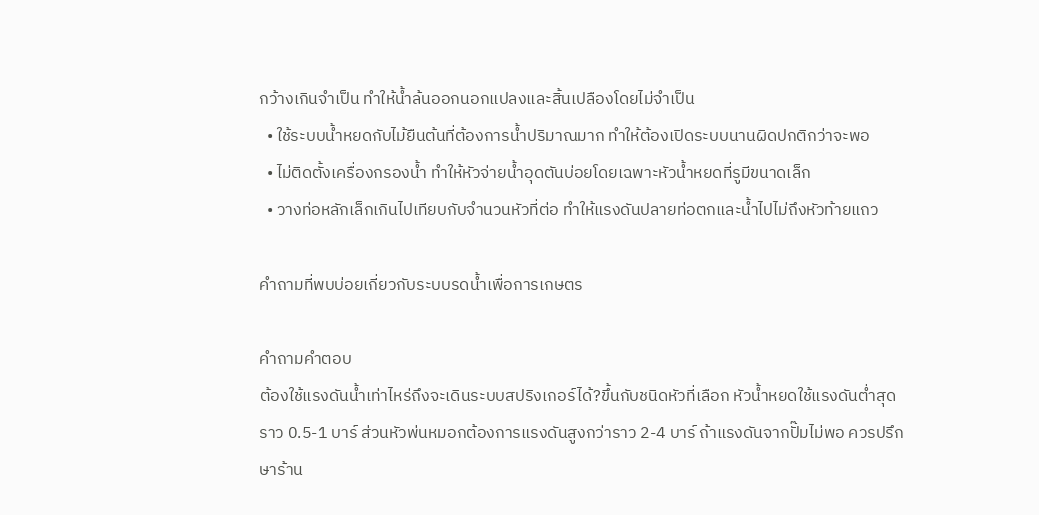กว้างเกินจำเป็น ทำให้น้ำล้นออกนอกแปลงและสิ้นเปลืองโดยไม่จำเป็น
  • ใช้ระบบน้ำหยดกับไม้ยืนต้นที่ต้องการน้ำปริมาณมาก ทำให้ต้องเปิดระบบนานผิดปกติกว่าจะพอ
  • ไม่ติดตั้งเครื่องกรองน้ำ ทำให้หัวจ่ายน้ำอุดตันบ่อยโดยเฉพาะหัวน้ำหยดที่รูมีขนาดเล็ก
  • วางท่อหลักเล็กเกินไปเทียบกับจำนวนหัวที่ต่อ ทำให้แรงดันปลายท่อตกและน้ำไปไม่ถึงหัวท้ายแถว

คำถามที่พบบ่อยเกี่ยวกับระบบรดน้ำเพื่อการเกษตร

คำถามคำตอบ
ต้องใช้แรงดันน้ำเท่าไหร่ถึงจะเดินระบบสปริงเกอร์ได้?ขึ้นกับชนิดหัวที่เลือก หัวน้ำหยดใช้แรงดันต่ำสุดราว 0.5-1 บาร์ ส่วนหัวพ่นหมอกต้องการแรงดันสูงกว่าราว 2-4 บาร์ ถ้าแรงดันจากปั๊มไม่พอ ควรปรึกษาร้าน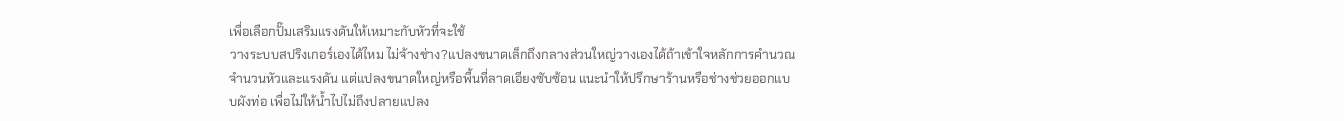เพื่อเลือกปั๊มเสริมแรงดันให้เหมาะกับหัวที่จะใช้
วางระบบสปริงเกอร์เองได้ไหม ไม่จ้างช่าง?แปลงขนาดเล็กถึงกลางส่วนใหญ่วางเองได้ถ้าเข้าใจหลักการคำนวณจำนวนหัวและแรงดัน แต่แปลงขนาดใหญ่หรือพื้นที่ลาดเอียงซับซ้อน แนะนำให้ปรึกษาร้านหรือช่างช่วยออกแบบผังท่อ เพื่อไม่ให้น้ำไปไม่ถึงปลายแปลง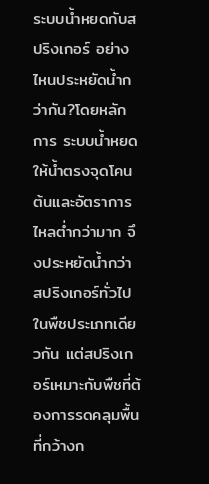ระบบน้ำหยดกับสปริงเกอร์ อย่างไหนประหยัดน้ำกว่ากัน?โดยหลักการ ระบบน้ำหยดให้น้ำตรงจุดโคนต้นและอัตราการไหลต่ำกว่ามาก จึงประหยัดน้ำกว่าสปริงเกอร์ทั่วไปในพืชประเภทเดียวกัน แต่สปริงเกอร์เหมาะกับพืชที่ต้องการรดคลุมพื้นที่กว้างก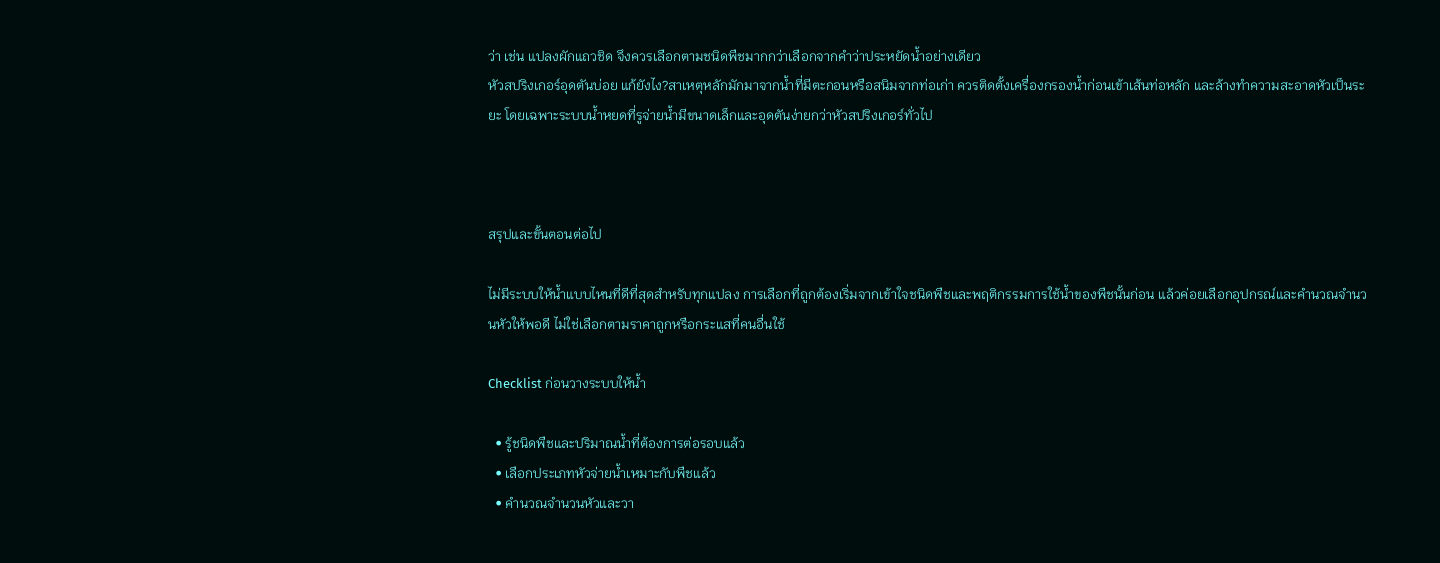ว่า เช่น แปลงผักแถวชิด จึงควรเลือกตามชนิดพืชมากกว่าเลือกจากคำว่าประหยัดน้ำอย่างเดียว
หัวสปริงเกอร์อุดตันบ่อย แก้ยังไง?สาเหตุหลักมักมาจากน้ำที่มีตะกอนหรือสนิมจากท่อเก่า ควรติดตั้งเครื่องกรองน้ำก่อนเข้าเส้นท่อหลัก และล้างทำความสะอาดหัวเป็นระยะ โดยเฉพาะระบบน้ำหยดที่รูจ่ายน้ำมีขนาดเล็กและอุดตันง่ายกว่าหัวสปริงเกอร์ทั่วไป



สรุปและขั้นตอนต่อไป

ไม่มีระบบให้น้ำแบบไหนที่ดีที่สุดสำหรับทุกแปลง การเลือกที่ถูกต้องเริ่มจากเข้าใจชนิดพืชและพฤติกรรมการใช้น้ำของพืชนั้นก่อน แล้วค่อยเลือกอุปกรณ์และคำนวณจำนวนหัวให้พอดี ไม่ใช่เลือกตามราคาถูกหรือกระแสที่คนอื่นใช้

Checklist ก่อนวางระบบให้น้ำ

  • รู้ชนิดพืชและปริมาณน้ำที่ต้องการต่อรอบแล้ว
  • เลือกประเภทหัวจ่ายน้ำเหมาะกับพืชแล้ว
  • คำนวณจำนวนหัวและวา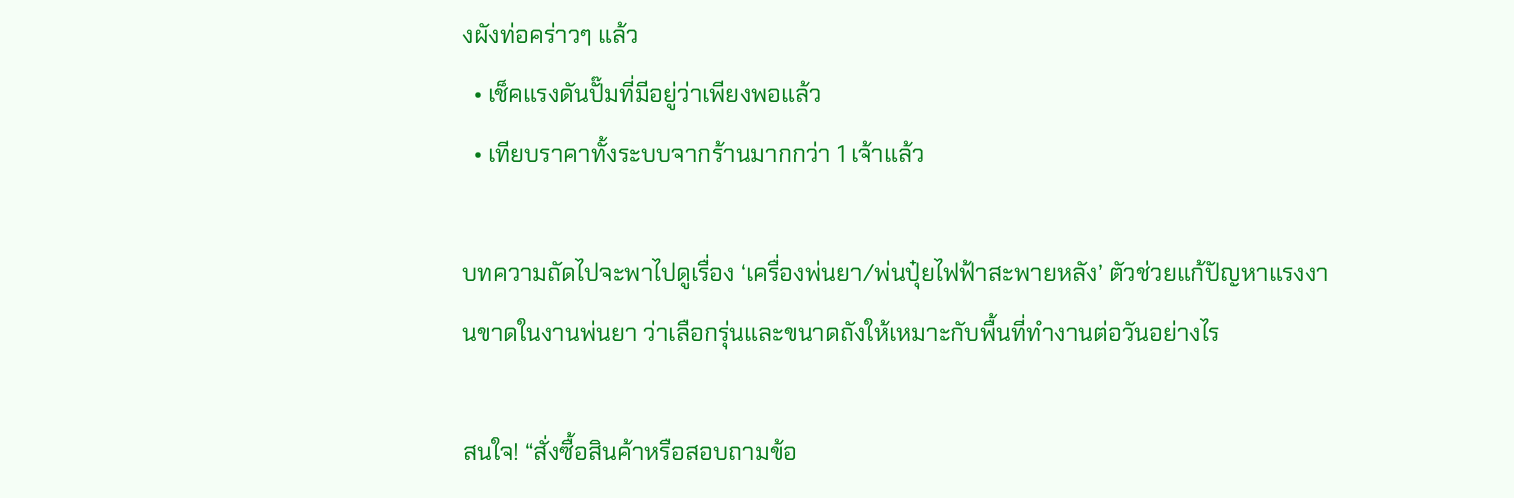งผังท่อคร่าวๆ แล้ว
  • เช็คแรงดันปั๊มที่มีอยู่ว่าเพียงพอแล้ว
  • เทียบราคาทั้งระบบจากร้านมากกว่า 1 เจ้าแล้ว

บทความถัดไปจะพาไปดูเรื่อง ‘เครื่องพ่นยา/พ่นปุ๋ยไฟฟ้าสะพายหลัง’ ตัวช่วยแก้ปัญหาแรงงานขาดในงานพ่นยา ว่าเลือกรุ่นและขนาดถังให้เหมาะกับพื้นที่ทำงานต่อวันอย่างไร

สนใจ! “สั่งซื้อสินค้าหรือสอบถามข้อ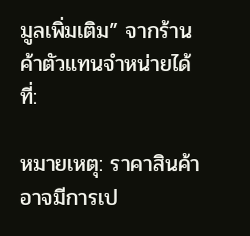มูลเพิ่มเติม” จากร้านค้าตัวแทนจำหน่ายได้ที่:

หมายเหตุ: ราคาสินค้าอาจมีการเป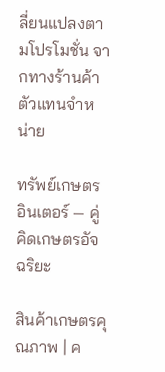ลี่ยนแปลงตามโปรโมชั่น จากทางร้านค้าตัวแทนจำหน่าย

ทรัพย์เกษตรอินเตอร์ — คู่คิดเกษตรอัจฉริยะ

สินค้าเกษตรคุณภาพ | ค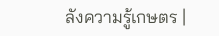ลังความรู้เกษตร |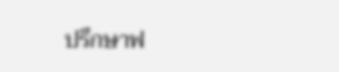ปรึกษาฟ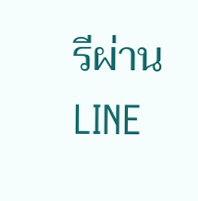รีผ่าน LINE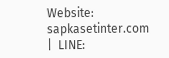Website: sapkasetinter.com  |  LINE: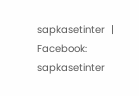sapkasetinter  |  Facebook: sapkasetinter